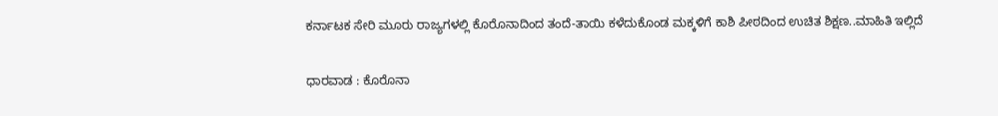ಕರ್ನಾಟಕ ಸೇರಿ ಮೂರು ರಾಜ್ಯಗಳಲ್ಲಿ ಕೊರೊನಾದಿಂದ ತಂದೆ-ತಾಯಿ ಕಳೆದುಕೊಂಡ ಮಕ್ಕಳಿಗೆ ಕಾಶಿ ಪೀಠದಿಂದ ಉಚಿತ ಶಿಕ್ಷಣ..ಮಾಹಿತಿ ಇಲ್ಲಿದೆ

ಧಾರವಾಡ : ಕೊರೊನಾ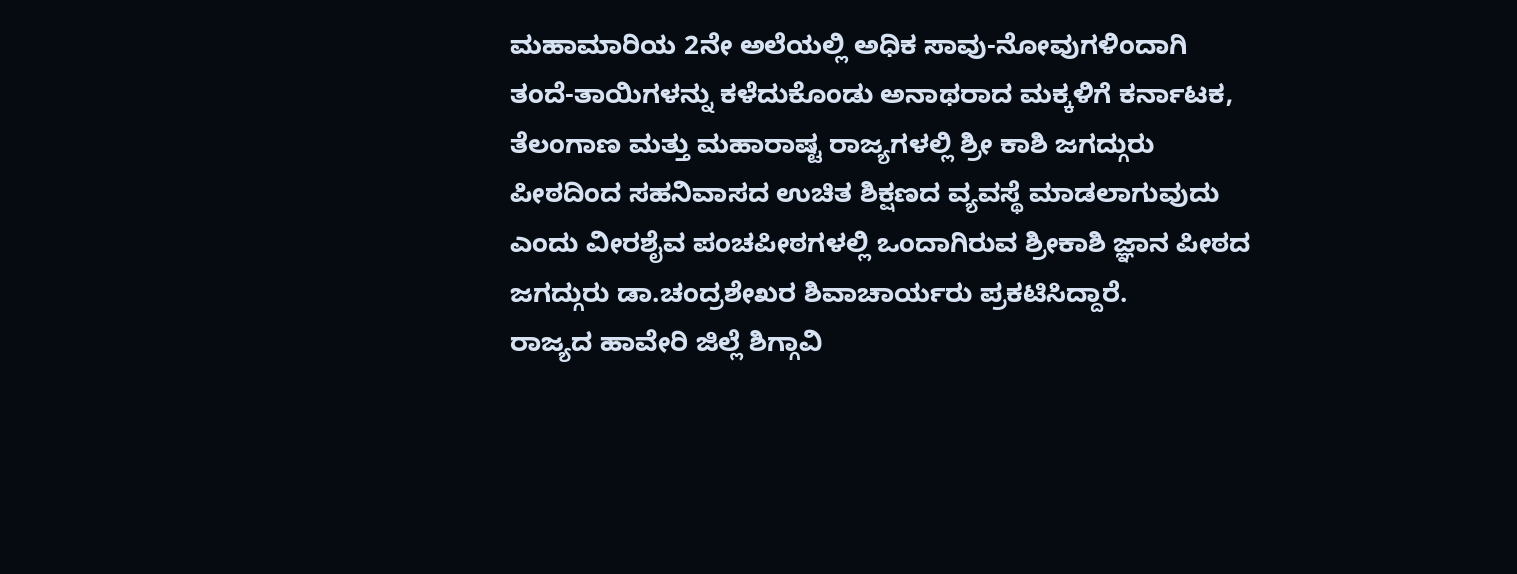ಮಹಾಮಾರಿಯ 2ನೇ ಅಲೆಯಲ್ಲಿ ಅಧಿಕ ಸಾವು-ನೋವುಗಳಿಂದಾಗಿ ತಂದೆ-ತಾಯಿಗಳನ್ನು ಕಳೆದುಕೊಂಡು ಅನಾಥರಾದ ಮಕ್ಕಳಿಗೆ ಕರ್ನಾಟಕ, ತೆಲಂಗಾಣ ಮತ್ತು ಮಹಾರಾಷ್ಟ ರಾಜ್ಯಗಳಲ್ಲಿ ಶ್ರೀ ಕಾಶಿ ಜಗದ್ಗುರು ಪೀಠದಿಂದ ಸಹನಿವಾಸದ ಉಚಿತ ಶಿಕ್ಷಣದ ವ್ಯವಸ್ಥೆ ಮಾಡಲಾಗುವುದು ಎಂದು ವೀರಶೈವ ಪಂಚಪೀಠಗಳಲ್ಲಿ ಒಂದಾಗಿರುವ ಶ್ರೀಕಾಶಿ ಜ್ಞಾನ ಪೀಠದ ಜಗದ್ಗುರು ಡಾ.ಚಂದ್ರಶೇಖರ ಶಿವಾಚಾರ್ಯರು ಪ್ರಕಟಿಸಿದ್ದಾರೆ.
ರಾಜ್ಯದ ಹಾವೇರಿ ಜಿಲ್ಲೆ ಶಿಗ್ಗಾವಿ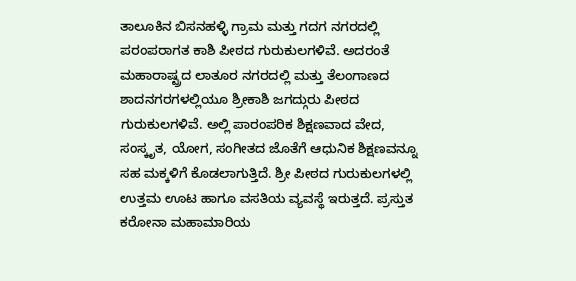ತಾಲೂಕಿನ ಬಿಸನಹಳ್ಳಿ ಗ್ರಾಮ ಮತ್ತು ಗದಗ ನಗರದಲ್ಲಿ  ಪರಂಪರಾಗತ ಕಾಶಿ ಪೀಠದ ಗುರುಕುಲಗಳಿವೆ. ಅದರಂತೆ ಮಹಾರಾಷ್ಟ್ರದ ಲಾತೂರ ನಗರದಲ್ಲಿ ಮತ್ತು ತೆಲಂಗಾಣದ ಶಾದನಗರಗಳಲ್ಲಿಯೂ ಶ್ರೀಕಾಶಿ ಜಗದ್ಗುರು ಪೀಠದ ಗುರುಕುಲಗಳಿವೆ. ಅಲ್ಲಿ ಪಾರಂಪರಿಕ ಶಿಕ್ಷಣವಾದ ವೇದ, ಸಂಸ್ಕೃತ, ಯೋಗ, ಸಂಗೀತದ ಜೊತೆಗೆ ಆಧುನಿಕ ಶಿಕ್ಷಣವನ್ನೂ ಸಹ ಮಕ್ಕಳಿಗೆ ಕೊಡಲಾಗುತ್ತಿದೆ. ಶ್ರೀ ಪೀಠದ ಗುರುಕುಲಗಳಲ್ಲಿ ಉತ್ತಮ ಊಟ ಹಾಗೂ ವಸತಿಯ ವ್ಯವಸ್ಥೆ ಇರುತ್ತದೆ. ಪ್ರಸ್ತುತ ಕರೋನಾ ಮಹಾಮಾರಿಯ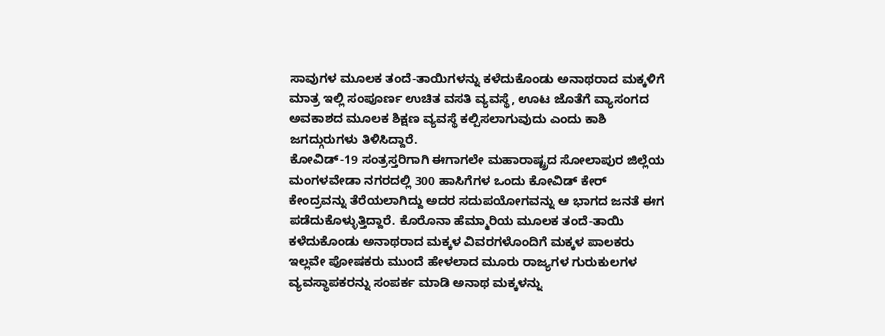ಸಾವುಗಳ ಮೂಲಕ ತಂದೆ-ತಾಯಿಗಳನ್ನು ಕಳೆದುಕೊಂಡು ಅನಾಥರಾದ ಮಕ್ಕಳಿಗೆ ಮಾತ್ರ ಇಲ್ಲಿ ಸಂಪೂರ್ಣ ಉಚಿತ ವಸತಿ ವ್ಯವಸ್ಥೆ, ಊಟ ಜೊತೆಗೆ ವ್ಯಾಸಂಗದ ಅವಕಾಶದ ಮೂಲಕ ಶಿಕ್ಷಣ ವ್ಯವಸ್ಥೆ ಕಲ್ಪಿಸಲಾಗುವುದು ಎಂದು ಕಾಶಿ ಜಗದ್ಗುರುಗಳು ತಿಳಿಸಿದ್ದಾರೆ.
ಕೋವಿಡ್-19 ಸಂತ್ರಸ್ತರಿಗಾಗಿ ಈಗಾಗಲೇ ಮಹಾರಾಷ್ಟ್ರದ ಸೋಲಾಪುರ ಜಿಲ್ಲೆಯ ಮಂಗಳವೇಡಾ ನಗರದಲ್ಲಿ 300 ಹಾಸಿಗೆಗಳ ಒಂದು ಕೋವಿಡ್ ಕೇರ್ ಕೇಂದ್ರವನ್ನು ತೆರೆಯಲಾಗಿದ್ದು ಅದರ ಸದುಪಯೋಗವನ್ನು ಆ ಭಾಗದ ಜನತೆ ಈಗ ಪಡೆದುಕೊಳ್ಳುತ್ತಿದ್ದಾರೆ. ಕೊರೊನಾ ಹೆಮ್ಮಾರಿಯ ಮೂಲಕ ತಂದೆ-ತಾಯಿ ಕಳೆದುಕೊಂಡು ಅನಾಥರಾದ ಮಕ್ಕಳ ವಿವರಗಳೊಂದಿಗೆ ಮಕ್ಕಳ ಪಾಲಕರು ಇಲ್ಲವೇ ಪೋಷಕರು ಮುಂದೆ ಹೇಳಲಾದ ಮೂರು ರಾಜ್ಯಗಳ ಗುರುಕುಲಗಳ ವ್ಯವಸ್ಥಾಪಕರನ್ನು ಸಂಪರ್ಕ ಮಾಡಿ ಅನಾಥ ಮಕ್ಕಳನ್ನು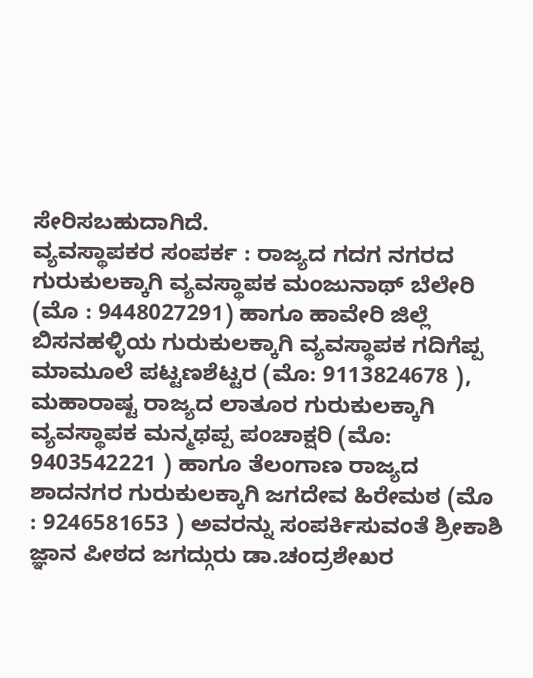ಸೇರಿಸಬಹುದಾಗಿದೆ.
ವ್ಯವಸ್ಥಾಪಕರ ಸಂಪರ್ಕ : ರಾಜ್ಯದ ಗದಗ ನಗರದ ಗುರುಕುಲಕ್ಕಾಗಿ ವ್ಯವಸ್ಥಾಪಕ ಮಂಜುನಾಥ್ ಬೆಲೇರಿ (ಮೊ : 9448027291) ಹಾಗೂ ಹಾವೇರಿ ಜಿಲ್ಲೆ ಬಿಸನಹಳ್ಳಿಯ ಗುರುಕುಲಕ್ಕಾಗಿ ವ್ಯವಸ್ಥಾಪಕ ಗದಿಗೆಪ್ಪ ಮಾಮೂಲೆ ಪಟ್ಟಣಶೆಟ್ಟರ (ಮೊ: 9113824678 ), ಮಹಾರಾಷ್ಟ ರಾಜ್ಯದ ಲಾತೂರ ಗುರುಕುಲಕ್ಕಾಗಿ ವ್ಯವಸ್ಥಾಪಕ ಮನ್ಮಥಪ್ಪ ಪಂಚಾಕ್ಷರಿ (ಮೊ: 9403542221 ) ಹಾಗೂ ತೆಲಂಗಾಣ ರಾಜ್ಯದ ಶಾದನಗರ ಗುರುಕುಲಕ್ಕಾಗಿ ಜಗದೇವ ಹಿರೇಮಠ (ಮೊ : 9246581653 ) ಅವರನ್ನು ಸಂಪರ್ಕಿಸುವಂತೆ ಶ್ರೀಕಾಶಿ ಜ್ಞಾನ ಪೀಠದ ಜಗದ್ಗುರು ಡಾ.ಚಂದ್ರಶೇಖರ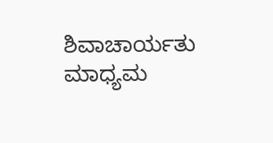ಶಿವಾಚಾರ್ಯತು ಮಾಧ್ಯಮ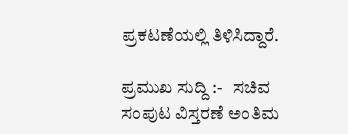ಪ್ರಕಟಣೆಯಲ್ಲಿ ತಿಳಿಸಿದ್ದಾರೆ.

ಪ್ರಮುಖ ಸುದ್ದಿ :-   ಸಚಿವ ಸಂಪುಟ ವಿಸ್ತರಣೆ ಅಂತಿಮ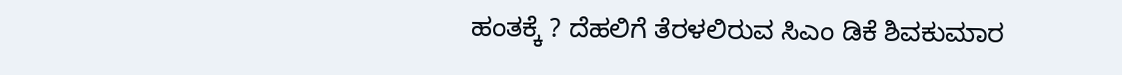ಹಂತಕ್ಕೆ ? ದೆಹಲಿಗೆ ತೆರಳಲಿರುವ ಸಿಎಂ ಡಿಕೆ ಶಿವಕುಮಾರ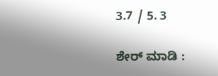3.7 / 5. 3

ಶೇರ್ ಮಾಡಿ :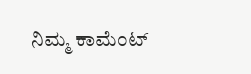ನಿಮ್ಮ ಕಾಮೆಂಟ್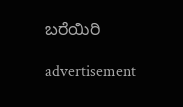ಬರೆಯಿರಿ

advertisement